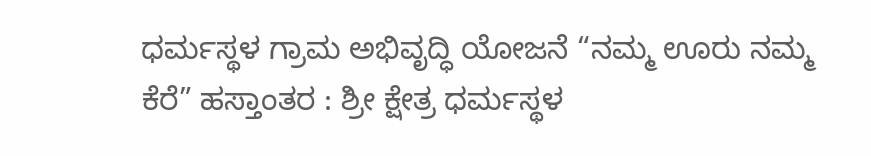ಧರ್ಮಸ್ಥಳ ಗ್ರಾಮ ಅಭಿವೃದ್ಧಿ ಯೋಜನೆ “ನಮ್ಮ ಊರು ನಮ್ಮ ಕೆರೆ” ಹಸ್ತಾಂತರ : ಶ್ರೀ ಕ್ಷೇತ್ರ ಧರ್ಮಸ್ಥಳ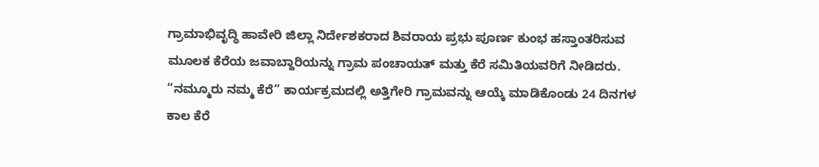ಗ್ರಾಮಾಭಿವೃದ್ಧಿ ಹಾವೇರಿ ಜಿಲ್ಲಾ ನಿರ್ದೇಶಕರಾದ ಶಿವರಾಯ ಪ್ರಭು ಪೂರ್ಣ ಕುಂಭ ಹಸ್ತಾಂತರಿಸುವ ಮೂಲಕ ಕೆರೆಯ ಜವಾಬ್ದಾರಿಯನ್ನು ಗ್ರಾಮ ಪಂಚಾಯತ್ ಮತ್ತು ಕೆರೆ ಸಮಿತಿಯವರಿಗೆ ನೀಡಿದರು. “ನಮ್ಮೂರು ನಮ್ಮ ಕೆರೆ” ಕಾರ್ಯಕ್ರಮದಲ್ಲಿ ಅತ್ತಿಗೇರಿ ಗ್ರಾಮವನ್ನು ಆಯ್ಕೆ ಮಾಡಿಕೊಂಡು 24 ದಿನಗಳ ಕಾಲ ಕೆರೆ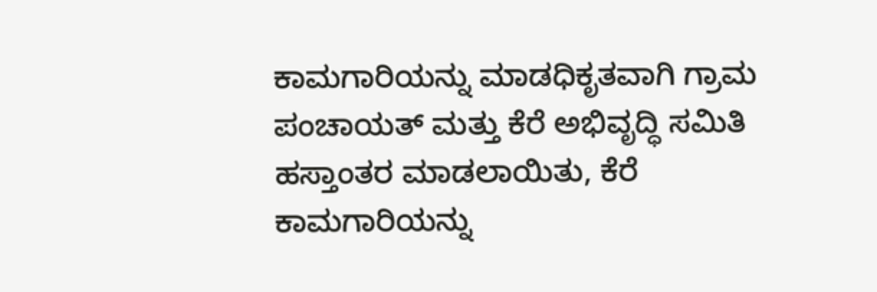ಕಾಮಗಾರಿಯನ್ನು ಮಾಡಧಿಕೃತವಾಗಿ ಗ್ರಾಮ ಪಂಚಾಯತ್ ಮತ್ತು ಕೆರೆ ಅಭಿವೃದ್ಧಿ ಸಮಿತಿ ಹಸ್ತಾಂತರ ಮಾಡಲಾಯಿತು, ಕೆರೆ ಕಾಮಗಾರಿಯನ್ನು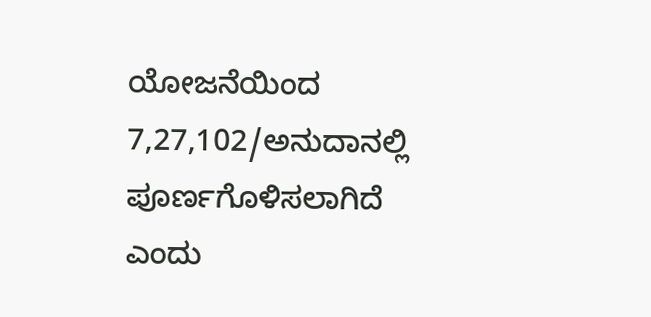ಯೋಜನೆಯಿಂದ 7,27,102/ಅನುದಾನಲ್ಲಿ ಪೂರ್ಣಗೊಳಿಸಲಾಗಿದೆ ಎಂದು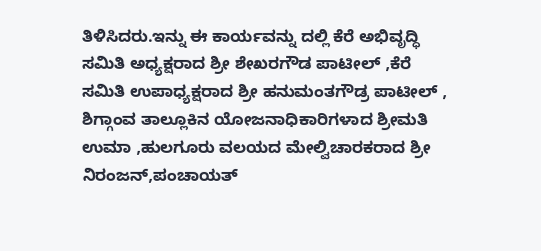ತಿಳಿಸಿದರು.ಇನ್ನು ಈ ಕಾರ್ಯವನ್ನು ದಲ್ಲಿ ಕೆರೆ ಅಭಿವೃದ್ಧಿ ಸಮಿತಿ ಅಧ್ಯಕ್ಷರಾದ ಶ್ರೀ ಶೇಖರಗೌಡ ಪಾಟೀಲ್ ,ಕೆರೆ ಸಮಿತಿ ಉಪಾಧ್ಯಕ್ಷರಾದ ಶ್ರೀ ಹನುಮಂತಗೌಡ್ರ ಪಾಟೀಲ್ , ಶಿಗ್ಗಾಂವ ತಾಲ್ಲೂಕಿನ ಯೋಜನಾಧಿಕಾರಿಗಳಾದ ಶ್ರೀಮತಿ ಉಮಾ ,ಹುಲಗೂರು ವಲಯದ ಮೇಲ್ವಿಚಾರಕರಾದ ಶ್ರೀ ನಿರಂಜನ್,ಪಂಚಾಯತ್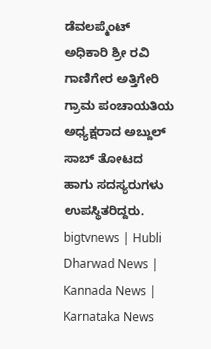ಡೆವಲಪ್ಮೆಂಟ್ ಅಧಿಕಾರಿ ಶ್ರೀ ರವಿ ಗಾಣಿಗೇರ ಅತ್ತಿಗೇರಿ ಗ್ರಾಮ ಪಂಚಾಯತಿಯ ಅಧ್ಯಕ್ಷರಾದ ಅಬ್ದುಲ್ ಸಾಬ್ ತೋಟದ ಹಾಗು ಸದಸ್ಯರುಗಳು ಉಪಸ್ಥಿತರಿದ್ದರು.
bigtvnews | Hubli Dharwad News | Kannada News | Karnataka News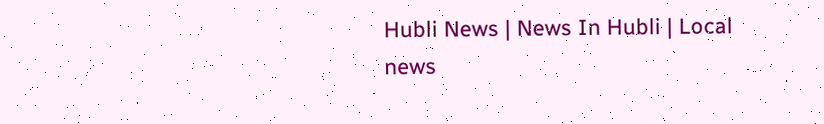Hubli News | News In Hubli | Local news